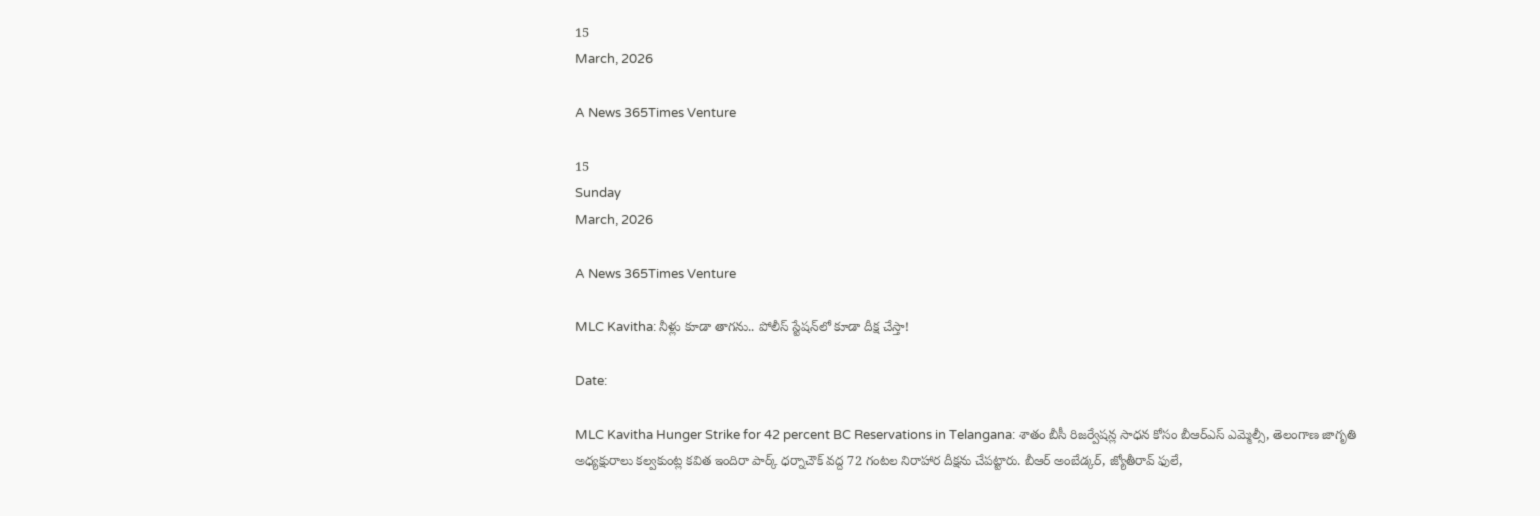15
March, 2026

A News 365Times Venture

15
Sunday
March, 2026

A News 365Times Venture

MLC Kavitha: నీళ్లు కూడా తాగను.. పోలీస్ స్టేషన్‌లో కూడా దీక్ష చేస్తా!

Date:

MLC Kavitha Hunger Strike for 42 percent BC Reservations in Telangana: శాతం బీసీ రిజర్వేషన్ల సాధన కోసం బీఆర్ఎస్ ఎమ్మెల్సీ, తెలంగాణ జాగృతి అధ్యక్షురాలు కల్వకుంట్ల కవిత ఇందిరా పార్క్ ధర్నాచౌక్‌ వద్ద 72 గంటల నిరాహార దీక్షను చేపట్టారు. బీఆర్‌ అంబేడ్కర్‌, జ్యోతీరావ్ ఫులే,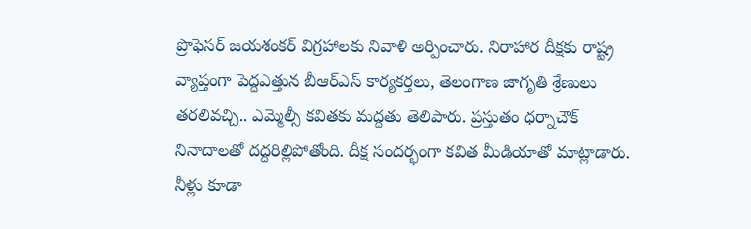ప్రొఫెసర్‌ జయశంకర్‌ విగ్రహాలకు నివాళి అర్పించారు. నిరాహార దీక్షకు రాష్ట్ర వ్యాప్తంగా పెద్దఎత్తున బీఆర్ఎస్ కార్యకర్తలు, తెలంగాణ జాగృతి శ్రేణులు తరలివచ్చి.. ఎమ్మెల్సీ కవితకు మద్దతు తెలిపారు. ప్రస్తుతం ధర్నాచౌక్‌ నినాదాలతో దద్దరిల్లిపోతోంది. దీక్ష సందర్భంగా కవిత మీడియాతో మాట్లాడారు. నీళ్లు కూడా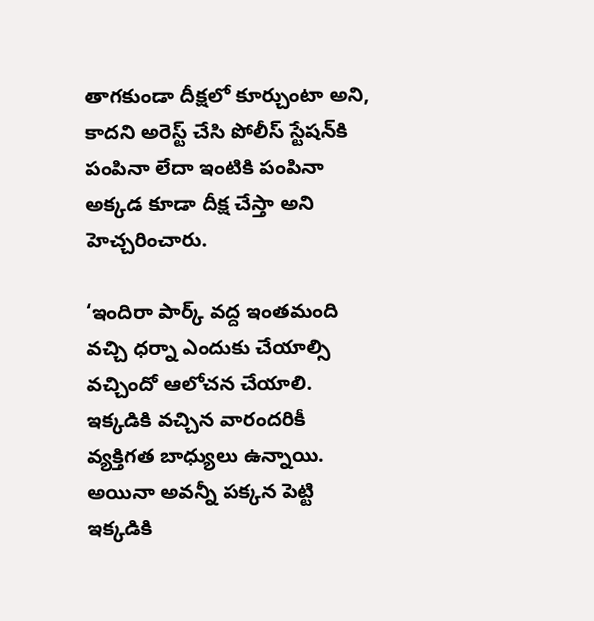తాగకుండా దీక్షలో కూర్చుంటా అని, కాదని అరెస్ట్ చేసి పోలీస్ స్టేషన్‌కి పంపినా లేదా ఇంటికి పంపినా అక్కడ కూడా దీక్ష చేస్తా అని హెచ్చరించారు.

‘ఇందిరా పార్క్ వద్ద ఇంతమంది వచ్చి ధర్నా ఎందుకు చేయాల్సి వచ్చిందో ఆలోచన చేయాలి. ఇక్కడికి వచ్చిన వారందరికీ వ్యక్తిగత బాధ్యులు ఉన్నాయి. అయినా అవన్నీ పక్కన పెట్టి ఇక్కడికి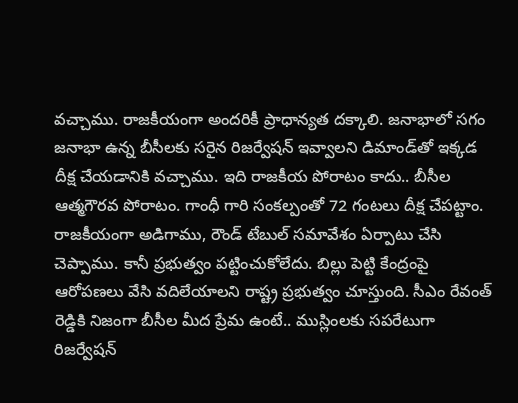వచ్చాము. రాజకీయంగా అందరికీ ప్రాధాన్యత దక్కాలి. జనాభాలో సగం జనాభా ఉన్న బీసీలకు సరైన రిజర్వేషన్ ఇవ్వాలని డిమాండ్‌తో ఇక్కడ దీక్ష చేయడానికి వచ్చాము. ఇది రాజకీయ పోరాటం కాదు.. బీసీల ఆత్మగౌరవ పోరాటం. గాంధీ గారి సంకల్పంతో 72 గంటలు దీక్ష చేపట్టాం. రాజకీయంగా అడిగాము, రౌండ్ టేబుల్ సమావేశం ఏర్పాటు చేసి చెప్పాము. కానీ ప్రభుత్వం పట్టించుకోలేదు. బిల్లు పెట్టి కేంద్రంపై ఆరోపణలు వేసి వదిలేయాలని రాష్ట్ర ప్రభుత్వం చూస్తుంది. సీఎం రేవంత్ రెడ్డికి నిజంగా బీసీల మీద ప్రేమ ఉంటే.. ముస్లింలకు సపరేటుగా రిజర్వేషన్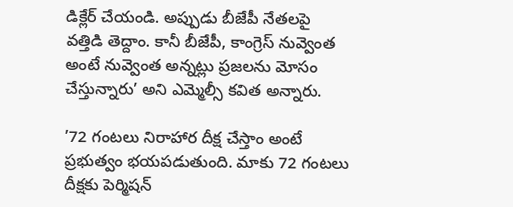డిక్లేర్ చేయండి. అప్పుడు బీజేపీ నేతలపై వత్తిడి తెద్దాం. కానీ బీజేపీ, కాంగ్రెస్ నువ్వెంత అంటే నువ్వెంత అన్నట్లు ప్రజలను మోసం చేస్తున్నారు’ అని ఎమ్మెల్సీ కవిత అన్నారు.

’72 గంటలు నిరాహార దీక్ష చేస్తాం అంటే ప్రభుత్వం భయపడుతుంది. మాకు 72 గంటలు దీక్షకు పెర్మిషన్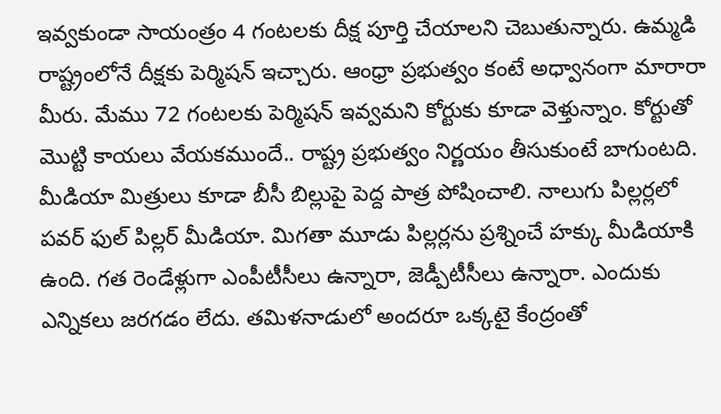ఇవ్వకుండా సాయంత్రం 4 గంటలకు దీక్ష పూర్తి చేయాలని చెబుతున్నారు. ఉమ్మడి రాష్ట్రంలోనే దీక్షకు పెర్మిషన్ ఇచ్చారు. ఆంధ్రా ప్రభుత్వం కంటే అధ్వానంగా మారారా మీరు. మేము 72 గంటలకు పెర్మిషన్ ఇవ్వమని కోర్టుకు కూడా వెళ్తున్నాం. కోర్టుతో మొట్టి కాయలు వేయకముందే.. రాష్ట్ర ప్రభుత్వం నిర్ణయం తీసుకుంటే బాగుంటది. మీడియా మిత్రులు కూడా బీసీ బిల్లుపై పెద్ద పాత్ర పోషించాలి. నాలుగు పిల్లర్లలో పవర్ ఫుల్ పిల్లర్ మీడియా. మిగతా మూడు పిల్లర్లను ప్రశ్నించే హక్కు మీడియాకి ఉంది. గత రెండేళ్లుగా ఎంపీటీసీలు ఉన్నారా, జెడ్పీటీసీలు ఉన్నారా. ఎందుకు ఎన్నికలు జరగడం లేదు. తమిళనాడులో అందరూ ఒక్కటై కేంద్రంతో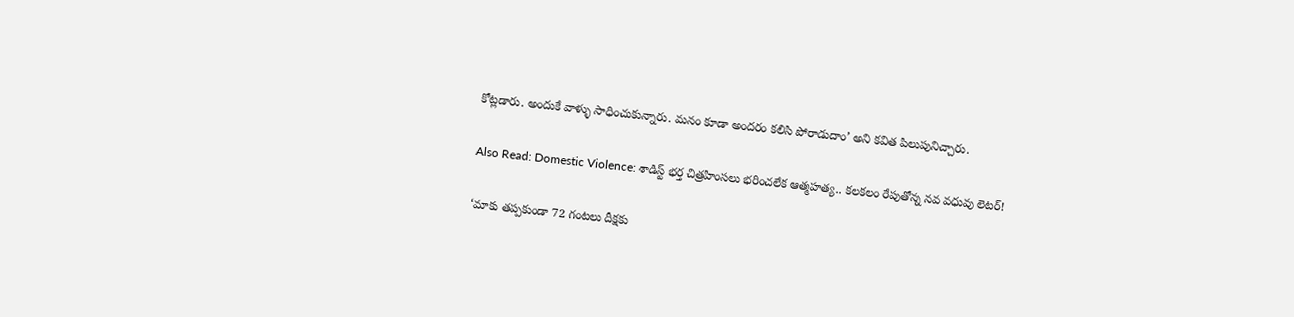కోట్లడారు. అందుకే వాళ్ళు సాధించుకున్నారు. మనం కూడా అందరం కలిసి పోరాడుదాం’ అని కవిత పిలుపునిచ్చారు.

Also Read: Domestic Violence: శాడిస్ట్ భర్త చిత్రహింసలు భరించలేక ఆత్మహత్య.. కలకలం రేపుతోన్న నవ వధువు లెటర్‌!

‘మాకు తప్పకుండా 72 గంటలు దీక్షకు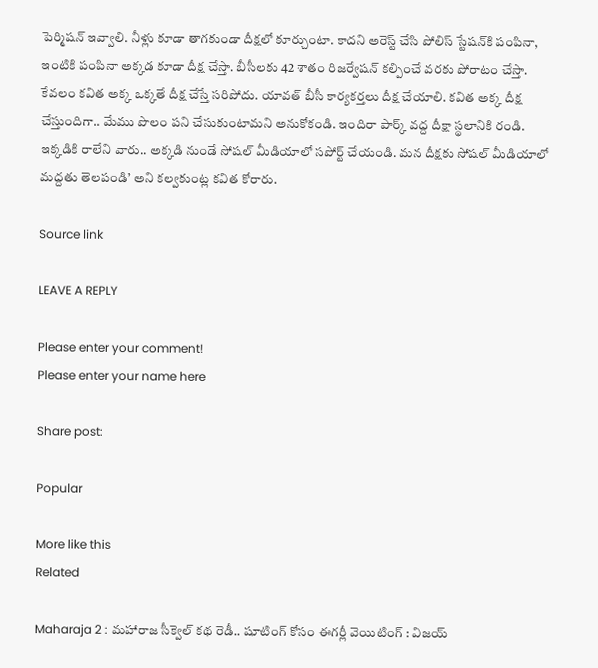పెర్మిషన్ ఇవ్వాలి. నీళ్లు కూడా తాగకుండా దీక్షలో కూర్చుంటా. కాదని అరెస్ట్ చేసి పోలిస్ స్టేషన్‌కి పంపినా, ఇంటికి పంపినా అక్కడ కూడా దీక్ష చేస్తా. బీసీలకు 42 శాతం రిజర్వేషన్ కల్పించే వరకు పోరాటం చేస్తా. కేవలం కవిత అక్క ఒక్కతే దీక్ష చేస్తే సరిపోదు. యావత్ బీసీ కార్యకర్తలు దీక్ష చేయాలి. కవిత అక్క దీక్ష చేస్తుందిగా.. మేము పొలం పని చేసుకుంటామని అనుకోకండి. ఇందిరా పార్క్ వద్ద దీక్షా స్థలానికి రండి. ఇక్కడికి రాలేని వారు.. అక్కడి నుండే సోషల్ మీడియాలో సపోర్ట్ చేయండి. మన దీక్షకు సోషల్ మీడియాలో మద్దతు తెలపండి’ అని కల్వకుంట్ల కవిత కోరారు.

Source link

LEAVE A REPLY

Please enter your comment!
Please enter your name here

Share post:

Popular

More like this
Related

Maharaja 2 : మహారాజ సీక్వెల్ కథ రెడీ.. షూటింగ్ కోసం ఈగర్లీ వెయిటింగ్ : విజయ్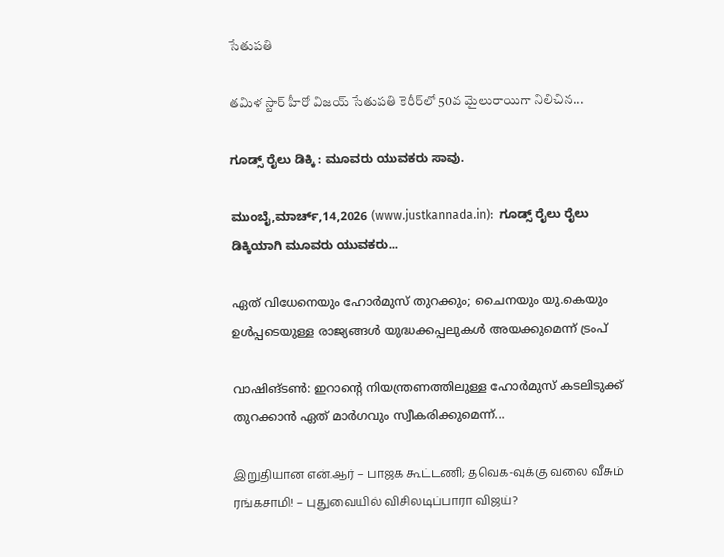సేతుపతి

తమిళ స్టార్ హీరో విజయ్ సేతుపతి కెరీర్‌లో 50వ మైలురాయిగా నిలిచిన...

ಗೂಡ್ಸ್ ರೈಲು ಡಿಕ್ಕಿ : ಮೂವರು ಯುವಕರು ಸಾವು.

ಮುಂಬೈ,ಮಾರ್ಚ್,14,2026 (www.justkannada.in):  ಗೂಡ್ಸ್ ರೈಲು ರೈಲು ಡಿಕ್ಕಿಯಾಗಿ ಮೂವರು ಯುವಕರು...

ഏത് വിധേനെയും ഹോര്‍മുസ് തുറക്കും; ചൈനയും യു.കെയും ഉള്‍പ്പടെയുള്ള രാജ്യങ്ങള്‍ യുദ്ധക്കപ്പലുകള്‍ അയക്കുമെന്ന് ട്രംപ്

വാഷിങ്ടണ്‍: ഇറാന്റെ നിയന്ത്രണത്തിലുള്ള ഹോര്‍മുസ് കടലിടുക്ക് തുറക്കാന്‍ ഏത് മാര്‍ഗവും സ്വീകരിക്കുമെന്ന്...

இறுதியான என்.ஆர் – பாஜக கூட்டணி; தவெக-வுக்கு வலை வீசும் ரங்கசாமி! – புதுவையில் விசிலடிப்பாரா விஜய்?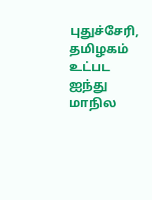புதுச்சேரி, தமிழகம் உட்பட ஐந்து மாநில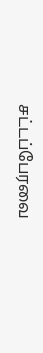சட்டப்பேரவை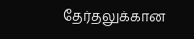தேர்தலுக்கான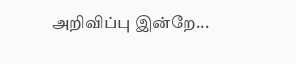அறிவிப்பு இன்றே...